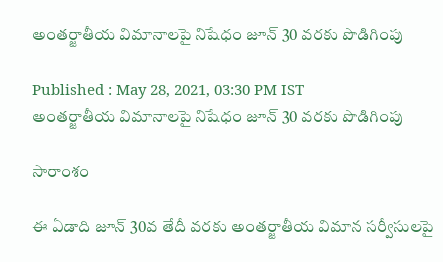అంతర్జాతీయ విమానాలపై నిషేధం జూన్ 30 వరకు పొడిగింపు

Published : May 28, 2021, 03:30 PM IST
అంతర్జాతీయ విమానాలపై నిషేధం జూన్ 30 వరకు పొడిగింపు

సారాంశం

ఈ ఏడాది జూన్ 30వ తేదీ వరకు అంతర్జాతీయ విమాన సర్వీసులపై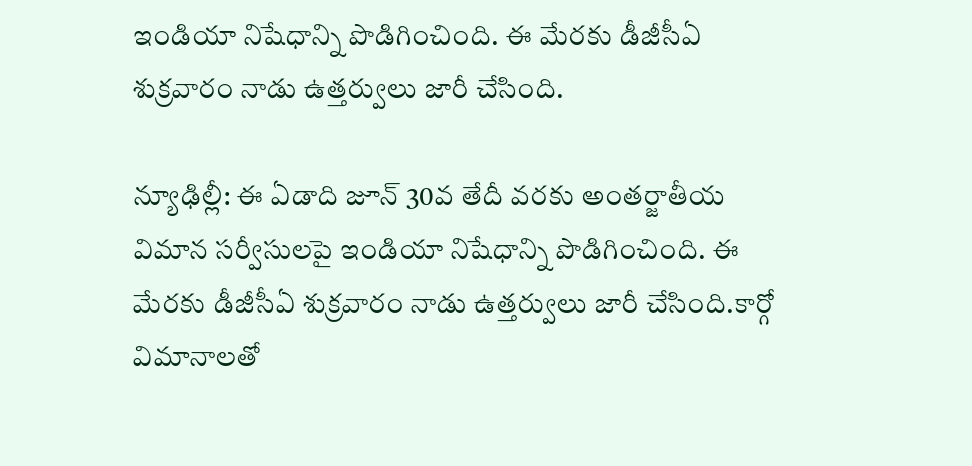ఇండియా నిషేధాన్ని పొడిగించింది. ఈ మేరకు డీజీసీఏ శుక్రవారం నాడు ఉత్తర్వులు జారీ చేసింది.

న్యూఢిల్లీ: ఈ ఏడాది జూన్ 30వ తేదీ వరకు అంతర్జాతీయ విమాన సర్వీసులపై ఇండియా నిషేధాన్ని పొడిగించింది. ఈ మేరకు డీజీసీఏ శుక్రవారం నాడు ఉత్తర్వులు జారీ చేసింది.కార్గో విమానాలతో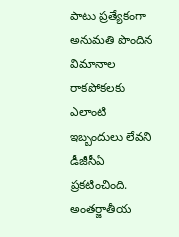పాటు ప్రత్యేకంగా అనుమతి పొందిన విమానాల రాకపోకలకు ఎలాంటి ఇబ్బందులు లేవని  డీజీసీఏ ప్రకటించింది. అంతర్జాతీయ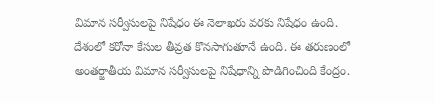విమాన సర్వీసులపై నిషేధం ఈ నెలాఖరు వరకు నిషేధం ఉంది. దేశంలో కరోనా కేసుల తీవ్రత కొనసాగుతూనే ఉంది. ఈ తరుణంలో  అంతర్జాతీయ విమాన సర్వీసులపై నిషేధాన్ని పొడిగించింది కేంద్రం.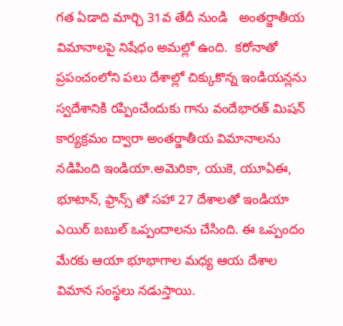గత ఏడాది మార్చి 31వ తేదీ నుండి   అంతర్జాతీయ విమానాలపై నిషేధం అమల్లో ఉంది.  కరోనాతో ప్రపంచంలోని పలు దేశాల్లో చిక్కుకొన్న ఇండియన్లను స్వదేశానికి రప్పించేందుకు గాను వందేభారత్ మిషన్ కార్యక్రమం ద్వారా అంతర్జాతీయ విమానాలను నడిపింది ఇండియా.అమెరికా, యుకె, యూఏఈ, భూటాన్, ఫ్రాన్స్ తో సహా 27 దేశాలతో ఇండియా ఎయిర్ బబుల్ ఒప్పందాలను చేసింది. ఈ ఒప్పందం మేరకు ఆయా భూభాగాల మధ్య ఆయ దేశాల విమాన సంస్థలు నడుస్తాయి.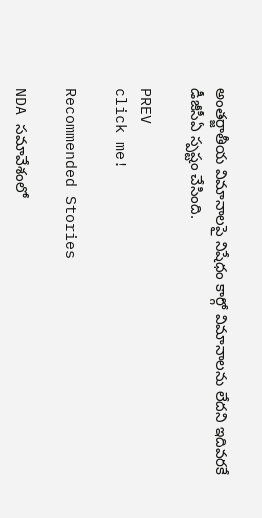అంతర్జాతీయ విమానాలపై నిషేధం కార్గో విమానాలను లేదని ఇదివరకే డీజీసీఏ స్పష్టం చేసింది.

PREV
click me!

Recommended Stories

NDA సమావేశంలో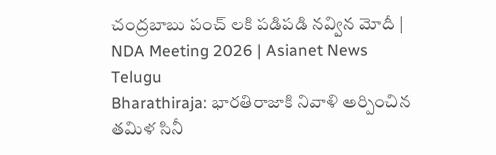చంద్రబాబు పంచ్ లకి పడిపడి నవ్విన మోదీ | NDA Meeting 2026 | Asianet News Telugu
Bharathiraja: భారతిరాజాకి నివాళి అర్పించిన తమిళ సినీ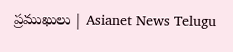ప్రముఖులు | Asianet News Telugu